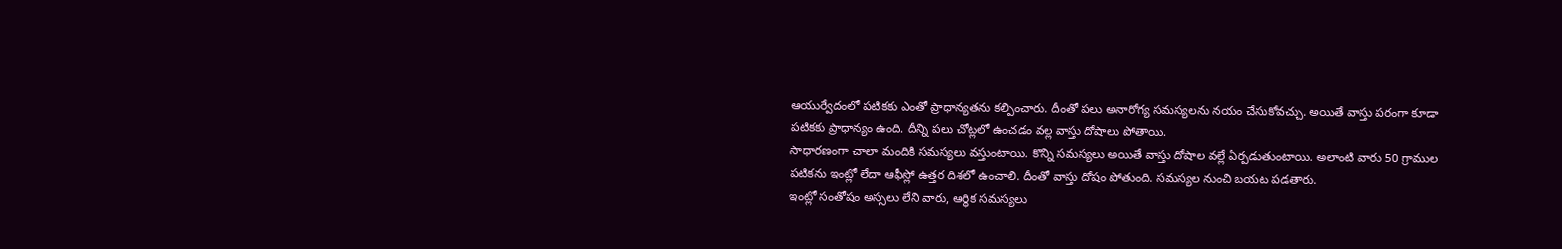ఆయుర్వేదంలో పటికకు ఎంతో ప్రాధాన్యతను కల్పించారు. దీంతో పలు అనారోగ్య సమస్యలను నయం చేసుకోవచ్చు. అయితే వాస్తు పరంగా కూడా పటికకు ప్రాధాన్యం ఉంది. దీన్ని పలు చోట్లలో ఉంచడం వల్ల వాస్తు దోషాలు పోతాయి.
సాధారణంగా చాలా మందికి సమస్యలు వస్తుంటాయి. కొన్ని సమస్యలు అయితే వాస్తు దోషాల వల్లే ఏర్పడుతుంటాయి. అలాంటి వారు 50 గ్రాముల పటికను ఇంట్లో లేదా ఆఫీస్లో ఉత్తర దిశలో ఉంచాలి. దీంతో వాస్తు దోషం పోతుంది. సమస్యల నుంచి బయట పడతారు.
ఇంట్లో సంతోషం అస్సలు లేని వారు, ఆర్థిక సమస్యలు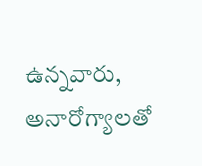ఉన్నవారు, అనారోగ్యాలతో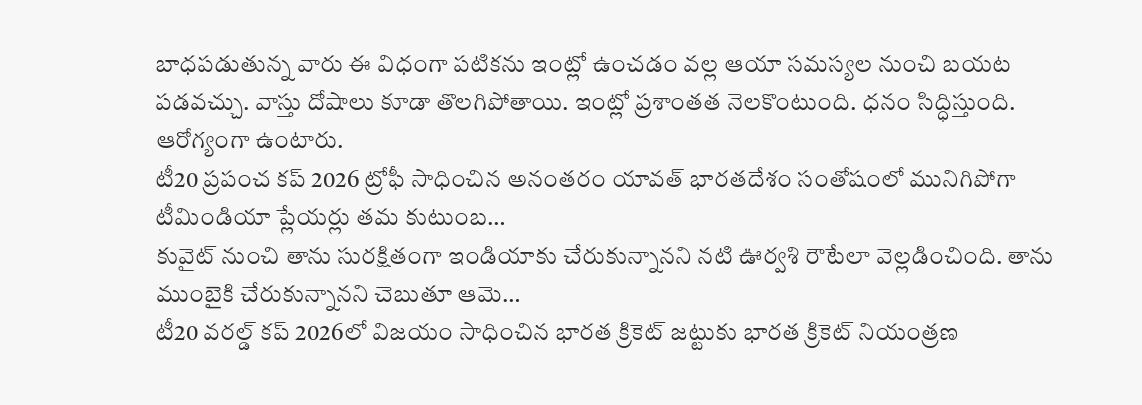బాధపడుతున్న వారు ఈ విధంగా పటికను ఇంట్లో ఉంచడం వల్ల ఆయా సమస్యల నుంచి బయట పడవచ్చు. వాస్తు దోషాలు కూడా తొలగిపోతాయి. ఇంట్లో ప్రశాంతత నెలకొంటుంది. ధనం సిద్ధిస్తుంది. ఆరోగ్యంగా ఉంటారు.
టీ20 ప్రపంచ కప్ 2026 ట్రోఫీ సాధించిన అనంతరం యావత్ భారతదేశం సంతోషంలో మునిగిపోగా టీమిండియా ప్లేయర్లు తమ కుటుంబ…
కువైట్ నుంచి తాను సురక్షితంగా ఇండియాకు చేరుకున్నానని నటి ఊర్వశి రౌటేలా వెల్లడించింది. తాను ముంబైకి చేరుకున్నానని చెబుతూ ఆమె…
టీ20 వరల్డ్ కప్ 2026లో విజయం సాధించిన భారత క్రికెట్ జట్టుకు భారత క్రికెట్ నియంత్రణ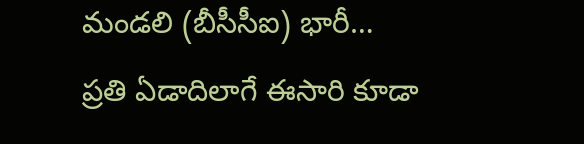మండలి (బీసీసీఐ) భారీ…
ప్రతి ఏడాదిలాగే ఈసారి కూడా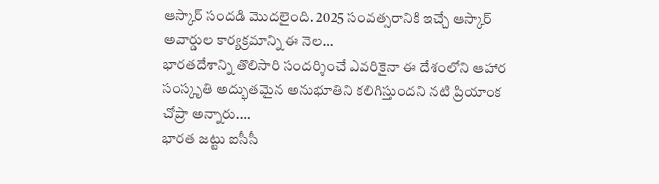ఆస్కార్ సందడి మొదలైంది. 2025 సంవత్సరానికి ఇచ్చే ఆస్కార్ అవార్డుల కార్యక్రమాన్ని ఈ నెల…
భారతదేశాన్ని తొలిసారి సందర్శించే ఎవరికైనా ఈ దేశంలోని ఆహార సంస్కృతి అద్భుతమైన అనుభూతిని కలిగిస్తుందని నటి ప్రియాంక చోప్రా అన్నారు.…
భారత జట్టు ఐసీసీ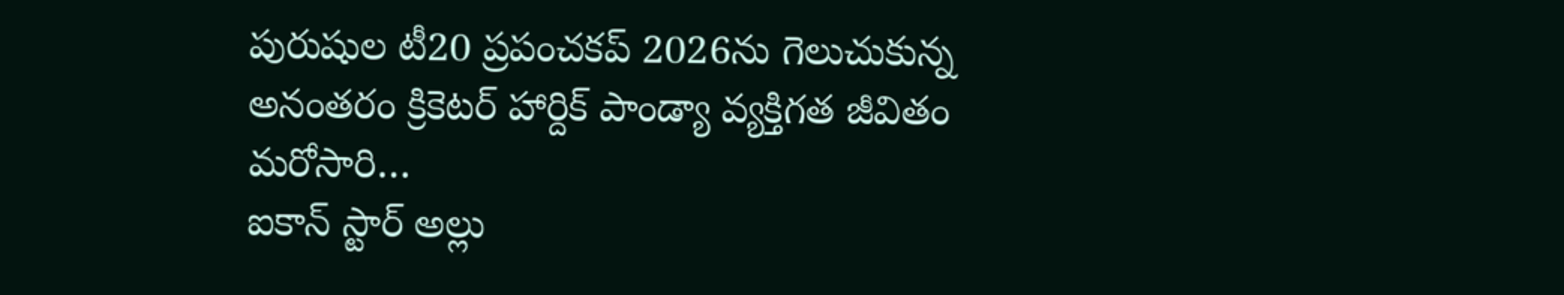పురుషుల టీ20 ప్రపంచకప్ 2026ను గెలుచుకున్న అనంతరం క్రికెటర్ హార్దిక్ పాండ్యా వ్యక్తిగత జీవితం మరోసారి…
ఐకాన్ స్టార్ అల్లు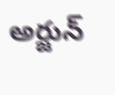అర్జున్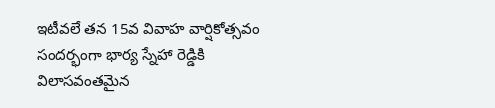ఇటీవలే తన 15వ వివాహ వార్షికోత్సవం సందర్భంగా భార్య స్నేహా రెడ్డికి విలాసవంతమైన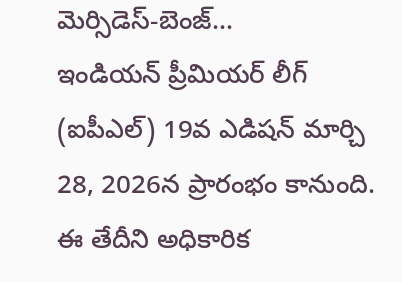మెర్సిడెస్-బెంజ్…
ఇండియన్ ప్రీమియర్ లీగ్ (ఐపీఎల్) 19వ ఎడిషన్ మార్చి 28, 2026న ప్రారంభం కానుంది. ఈ తేదీని అధికారిక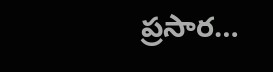ప్రసార…